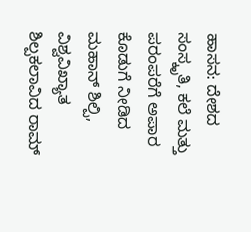ಹಾಸನ: ದೇಶದ ಸಂಸ್ಕೃತಿ, ಕಲೆ ಮತ್ತು ಪರಂಪರೆಗೆ ಅಪಾರ ಕೊಡುಗೆ ನೀಡಿದ ಮಹಾನ್ ಶಿಲ್ಪಿ, ವಿಶ್ವವಿಖ್ಯಾತ ಶಿಲ್ಪಕಲಾವಿದ ರಾಮ್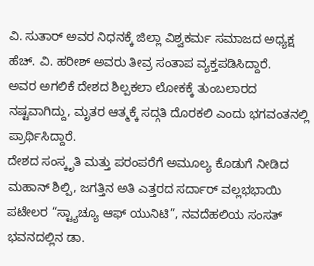ವಿ. ಸುತಾರ್ ಅವರ ನಿಧನಕ್ಕೆ ಜಿಲ್ಲಾ ವಿಶ್ವಕರ್ಮ ಸಮಾಜದ ಅಧ್ಯಕ್ಷ ಹೆಚ್. ವಿ. ಹರೀಶ್ ಅವರು ತೀವ್ರ ಸಂತಾಪ ವ್ಯಕ್ತಪಡಿಸಿದ್ದಾರೆ.
ಅವರ ಅಗಲಿಕೆ ದೇಶದ ಶಿಲ್ಪಕಲಾ ಲೋಕಕ್ಕೆ ತುಂಬಲಾರದ ನಷ್ಟವಾಗಿದ್ದು, ಮೃತರ ಆತ್ಮಕ್ಕೆ ಸದ್ಗತಿ ದೊರಕಲಿ ಎಂದು ಭಗವಂತನಲ್ಲಿ ಪ್ರಾರ್ಥಿಸಿದ್ದಾರೆ.
ದೇಶದ ಸಂಸ್ಕೃತಿ ಮತ್ತು ಪರಂಪರೆಗೆ ಅಮೂಲ್ಯ ಕೊಡುಗೆ ನೀಡಿದ ಮಹಾನ್ ಶಿಲ್ಪಿ, ಜಗತ್ತಿನ ಅತಿ ಎತ್ತರದ ಸರ್ದಾರ್ ವಲ್ಲಭಭಾಯಿ ಪಟೇಲರ “ಸ್ಟ್ಯಾಚ್ಯೂ ಆಫ್ ಯುನಿಟಿ”, ನವದೆಹಲಿಯ ಸಂಸತ್ ಭವನದಲ್ಲಿನ ಡಾ.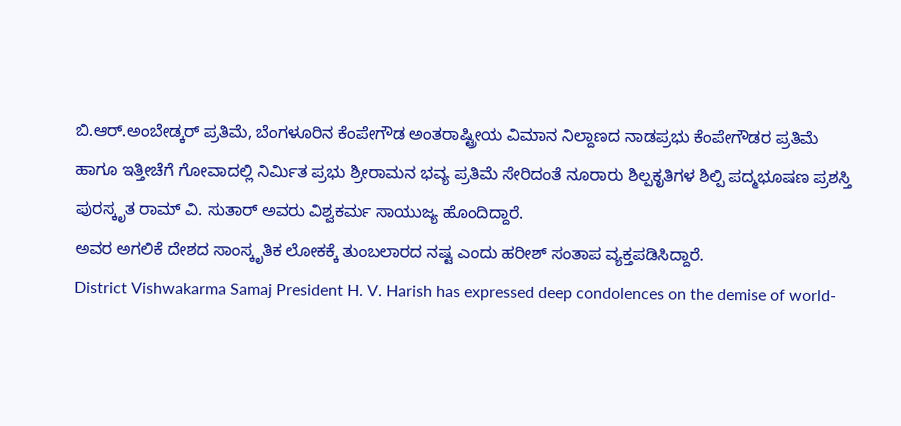ಬಿ.ಆರ್.ಅಂಬೇಡ್ಕರ್ ಪ್ರತಿಮೆ, ಬೆಂಗಳೂರಿನ ಕೆಂಪೇಗೌಡ ಅಂತರಾಷ್ಟ್ರೀಯ ವಿಮಾನ ನಿಲ್ದಾಣದ ನಾಡಪ್ರಭು ಕೆಂಪೇಗೌಡರ ಪ್ರತಿಮೆ ಹಾಗೂ ಇತ್ತೀಚೆಗೆ ಗೋವಾದಲ್ಲಿ ನಿರ್ಮಿತ ಪ್ರಭು ಶ್ರೀರಾಮನ ಭವ್ಯ ಪ್ರತಿಮೆ ಸೇರಿದಂತೆ ನೂರಾರು ಶಿಲ್ಪಕೃತಿಗಳ ಶಿಲ್ಪಿ ಪದ್ಮಭೂಷಣ ಪ್ರಶಸ್ತಿ ಪುರಸ್ಕೃತ ರಾಮ್ ವಿ. ಸುತಾರ್ ಅವರು ವಿಶ್ವಕರ್ಮ ಸಾಯುಜ್ಯ ಹೊಂದಿದ್ದಾರೆ.
ಅವರ ಅಗಲಿಕೆ ದೇಶದ ಸಾಂಸ್ಕೃತಿಕ ಲೋಕಕ್ಕೆ ತುಂಬಲಾರದ ನಷ್ಟ ಎಂದು ಹರೀಶ್ ಸಂತಾಪ ವ್ಯಕ್ತಪಡಿಸಿದ್ದಾರೆ.
District Vishwakarma Samaj President H. V. Harish has expressed deep condolences on the demise of world-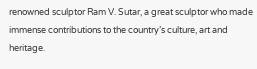renowned sculptor Ram V. Sutar, a great sculptor who made immense contributions to the country’s culture, art and heritage.